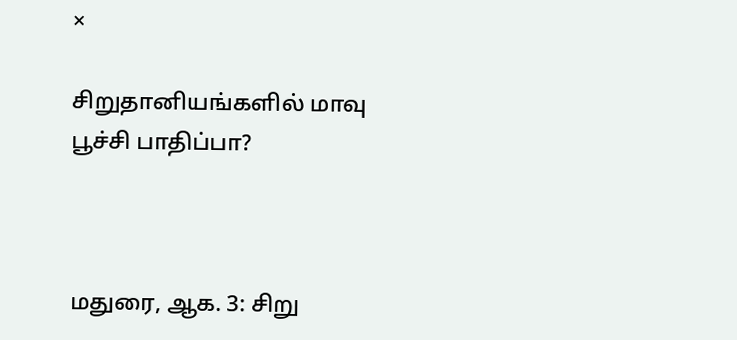×

சிறுதானியங்களில் மாவு பூச்சி பாதிப்பா?



மதுரை, ஆக. 3: சிறு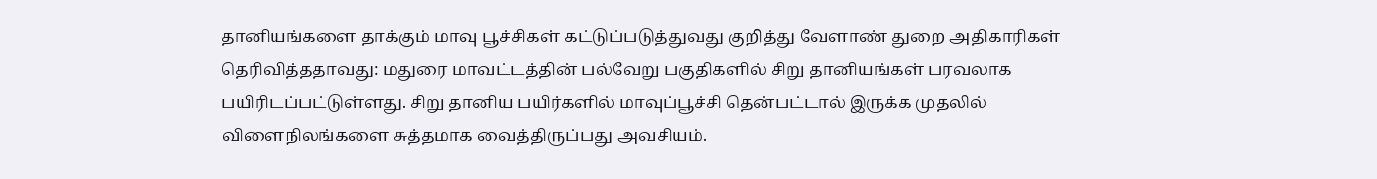தானியங்களை தாக்கும் மாவு பூச்சிகள் கட்டுப்படுத்துவது குறித்து வேளாண் துறை அதிகாரிகள் தெரிவித்ததாவது: மதுரை மாவட்டத்தின் பல்வேறு பகுதிகளில் சிறு தானியங்கள் பரவலாக பயிரிடப்பட்டுள்ளது. சிறு தானிய பயிர்களில் மாவுப்பூச்சி தென்பட்டால் இருக்க முதலில் விளைநிலங்களை சுத்தமாக வைத்திருப்பது அவசியம்.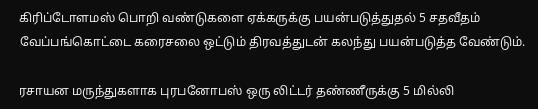கிரிப்டோளமஸ் பொறி வண்டுகளை ஏக்கருக்கு பயன்படுத்துதல் 5 சதவீதம் வேப்பங்கொட்டை கரைசலை ஒட்டும் திரவத்துடன் கலந்து பயன்படுத்த வேண்டும்.

ரசாயன மருந்துகளாக புரபனோபஸ் ஒரு லிட்டர் தண்ணீருக்கு 5 மில்லி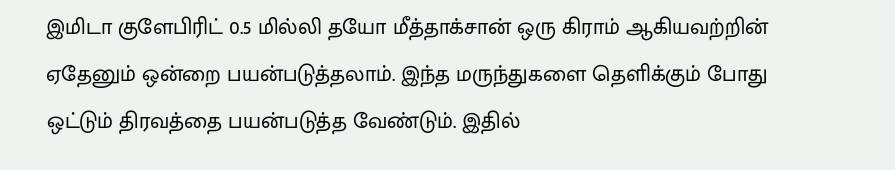இமிடா குளேபிரிட் 0.5 மில்லி தயோ மீத்தாக்சான் ஒரு கிராம் ஆகியவற்றின் ஏதேனும் ஒன்றை பயன்படுத்தலாம். இந்த மருந்துகளை தெளிக்கும் போது ஒட்டும் திரவத்தை பயன்படுத்த வேண்டும். இதில்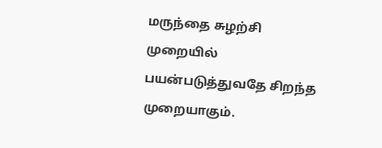மருந்தை சுழற்சி முறையில் பயன்படுத்துவதே சிறந்த முறையாகும்.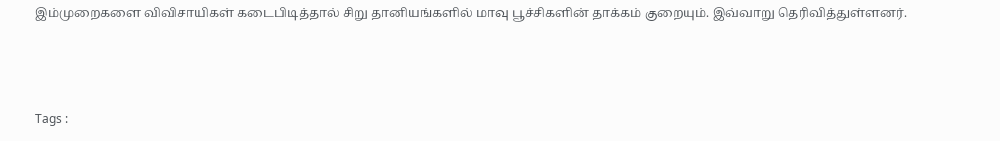இம்முறைகளை விவிசாயிகள் கடைபிடித்தால் சிறு தானியங்களில் மாவு பூச்சிகளின் தாக்கம் குறையும். இவ்வாறு தெரிவித்துள்ளனர்.



Tags :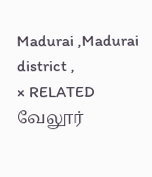Madurai ,Madurai district ,
× RELATED வேலூர்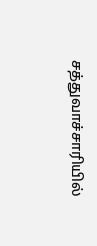சத்துவாச்சாரியில்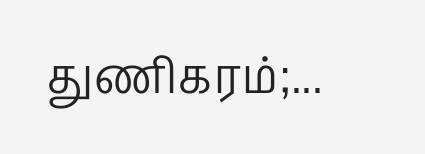துணிகரம்;...